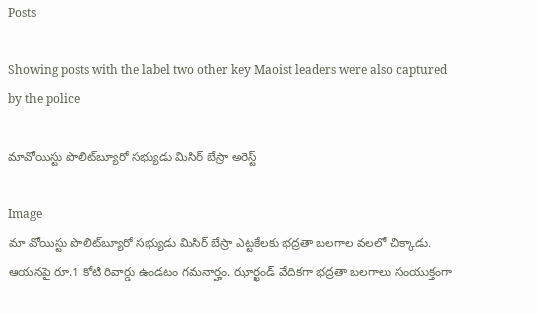Posts

Showing posts with the label two other key Maoist leaders were also captured by the police

మావోయిస్టు పొలిట్‌బ్యూరో సభ్యుడు మిసిర్‌ బేస్రా అరెస్ట్‌

Image
మా వోయిస్టు పొలిట్‌బ్యూరో సభ్యుడు మిసిర్‌ బేస్రా ఎట్టకేలకు భద్రతా బలగాల వలలో చిక్కాడు. ఆయనపై రూ.1 కోటి రివార్డు ఉండటం గమనార్హం. ఝార్ఖండ్‌ వేదికగా భద్రతా బలగాలు సంయుక్తంగా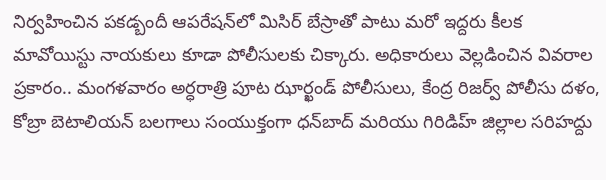నిర్వహించిన పకడ్బందీ ఆపరేషన్‌లో మిసిర్‌ బేస్రాతో పాటు మరో ఇద్దరు కీలక మావోయిస్టు నాయకులు కూడా పోలీసులకు చిక్కారు. అధికారులు వెల్లడించిన వివరాల ప్రకారం.. మంగళవారం అర్ధరాత్రి పూట ఝార్ఖండ్‌ పోలీసులు, కేంద్ర రిజర్వ్‌ పోలీసు దళం, కోబ్రా బెటాలియన్‌ బలగాలు సంయుక్తంగా ధన్‌బాద్‌ మరియు గిరిడిహ్‌ జిల్లాల సరిహద్దు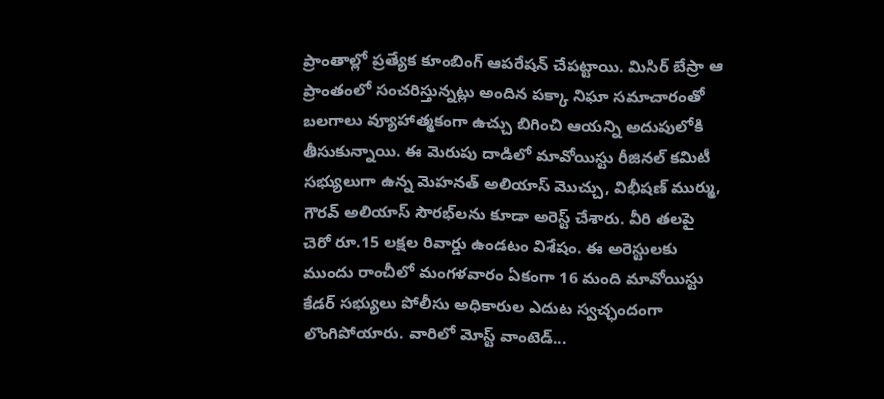ప్రాంతాల్లో ప్రత్యేక కూంబింగ్ ఆపరేషన్ చేపట్టాయి. మిసిర్‌ బేస్రా ఆ ప్రాంతంలో సంచరిస్తున్నట్లు అందిన పక్కా నిఘా సమాచారంతో బలగాలు వ్యూహాత్మకంగా ఉచ్చు బిగించి ఆయన్ని అదుపులోకి తీసుకున్నాయి. ఈ మెరుపు దాడిలో మావోయిస్టు రీజినల్‌ కమిటీ సభ్యులుగా ఉన్న మెహనత్‌ అలియాస్‌ మొచ్చు, విభీషణ్‌ ముర్ము, గౌరవ్‌ అలియాస్‌ సౌరభ్‌లను కూడా అరెస్ట్ చేశారు. వీరి తలపై చెరో రూ.15 లక్షల రివార్డు ఉండటం విశేషం. ఈ అరెస్టులకు ముందు రాంచీలో మంగళవారం ఏకంగా 16 మంది మావోయిస్టు కేడర్ సభ్యులు పోలీసు అధికారుల ఎదుట స్వచ్ఛందంగా లొంగిపోయారు. వారిలో మోస్ట్‌ వాంటెడ్...